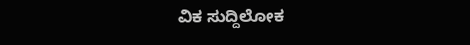ವಿಕ ಸುದ್ದಿಲೋಕ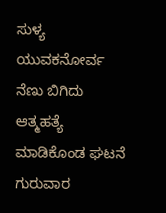ಸುಳ್ಯ
ಯುವಕನೋರ್ವ ನೆಣು ಬಿಗಿದು ಆತ್ಮಹತ್ಯೆ ಮಾಡಿಕೊಂಡ ಘಟನೆ ಗುರುವಾರ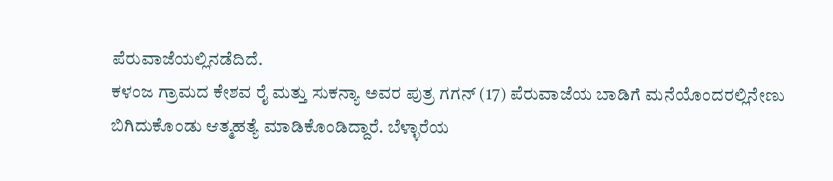ಪೆರುವಾಜೆಯಲ್ಲಿನಡೆದಿದೆ.
ಕಳಂಜ ಗ್ರಾಮದ ಕೇಶವ ರೈ ಮತ್ತು ಸುಕನ್ಯಾ ಅವರ ಪುತ್ರ ಗಗನ್ (17) ಪೆರುವಾಜೆಯ ಬಾಡಿಗೆ ಮನೆಯೊಂದರಲ್ಲಿನೇಣು ಬಿಗಿದುಕೊಂಡು ಆತ್ಮಹತ್ಯೆ ಮಾಡಿಕೊಂಡಿದ್ದಾರೆ. ಬೆಳ್ಳಾರೆಯ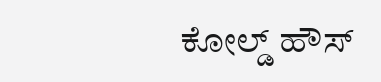ಕೋಲ್ಡ್ ಹೌಸ್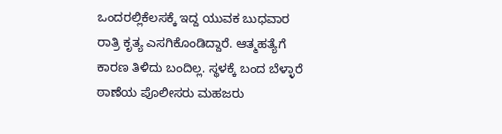ಒಂದರಲ್ಲಿಕೆಲಸಕ್ಕೆ ಇದ್ದ ಯುವಕ ಬುಧವಾರ ರಾತ್ರಿ ಕೃತ್ಯ ಎಸಗಿಕೊಂಡಿದ್ದಾರೆ. ಆತ್ಮಹತ್ಯೆಗೆ ಕಾರಣ ತಿಳಿದು ಬಂದಿಲ್ಲ. ಸ್ಥಳಕ್ಕೆ ಬಂದ ಬೆಳ್ಳಾರೆ ಠಾಣೆಯ ಪೊಲೀಸರು ಮಹಜರು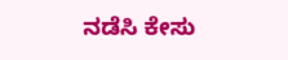ನಡೆಸಿ ಕೇಸು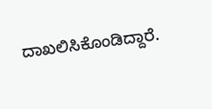ದಾಖಲಿಸಿಕೊಂಡಿದ್ದಾರೆ.